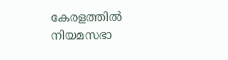കേരളത്തില്‍ നിയമസഭാ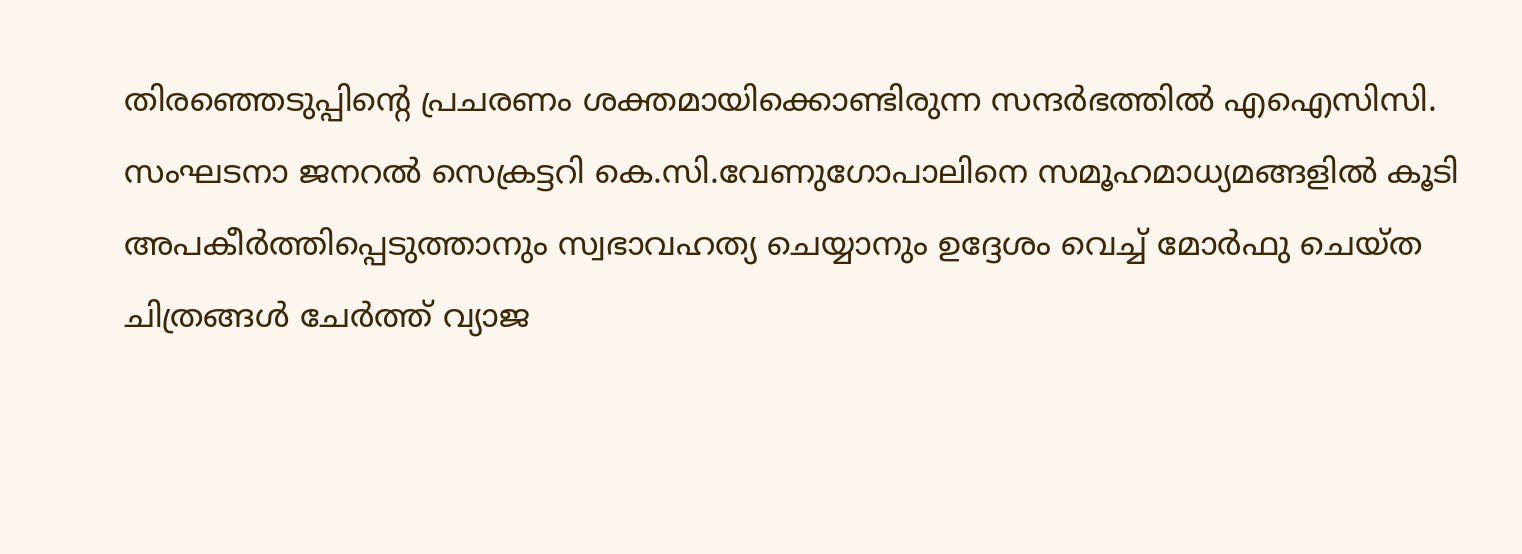തിരഞ്ഞെടുപ്പിന്റെ പ്രചരണം ശക്തമായിക്കൊണ്ടിരുന്ന സന്ദര്‍ഭത്തില്‍ എഐസിസി. സംഘടനാ ജനറല്‍ സെക്രട്ടറി കെ.സി.വേണുഗോപാലിനെ സമൂഹമാധ്യമങ്ങളില്‍ കൂടി അപകീര്‍ത്തിപ്പെടുത്താനും സ്വഭാവഹത്യ ചെയ്യാനും ഉദ്ദേശം വെച്ച് മോര്‍ഫു ചെയ്ത ചിത്രങ്ങള്‍ ചേര്‍ത്ത് വ്യാജ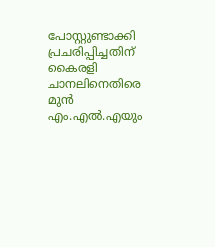പോസ്റ്റുണ്ടാക്കി പ്രചരിപ്പിച്ചതിന് കൈരളി ചാനലിനെതിരെ മുന്‍ എം.എല്‍.എയും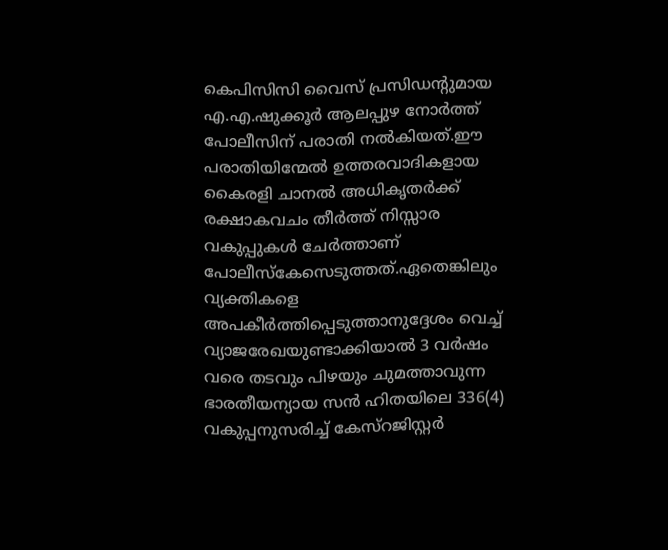കെപിസിസി വൈസ് പ്രസിഡന്റുമായ എ.എ.ഷുക്കൂര്‍ ആലപ്പുഴ നോര്‍ത്ത് പോലീസിന് പരാതി നല്‍കിയത്.ഈ പരാതിയിന്മേല്‍ ഉത്തരവാദികളായ കൈരളി ചാനല്‍ അധികൃതര്‍ക്ക് രക്ഷാകവചം തീര്‍ത്ത് നിസ്സാര വകുപ്പുകള്‍ ചേര്‍ത്താണ് പോലീസ്കേസെടുത്തത്.ഏതെങ്കിലും വ്യക്തികളെ അപകീര്‍ത്തിപ്പെടുത്താനുദ്ദേശം വെച്ച് വ്യാജരേഖയുണ്ടാക്കിയാല്‍ 3 വര്‍ഷം വരെ തടവും പിഴയും ചുമത്താവുന്ന ഭാരതീയന്യായ സന്‍ ഹിതയിലെ 336(4) വകുപ്പനുസരിച്ച് കേസ്റജിസ്റ്റര്‍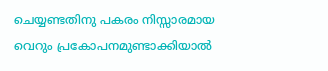ചെയ്യണ്ടതിനു പകരം നിസ്സാരമായ വെറും പ്രകോപനമുണ്ടാക്കിയാല്‍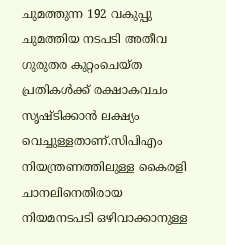ചുമത്തുന്ന 192 വകുപ്പു ചുമത്തിയ നടപടി അതീവ ഗുരുതര കുറ്റംചെയ്ത പ്രതികള്‍ക്ക് രക്ഷാകവചം സൃഷ്ടിക്കാന്‍ ലക്ഷ്യം വെച്ചുള്ളതാണ്.സിപിഎം നിയന്ത്രണത്തിലുള്ള കൈരളി ചാനലിനെതിരായ നിയമനടപടി ഒഴിവാക്കാനുള്ള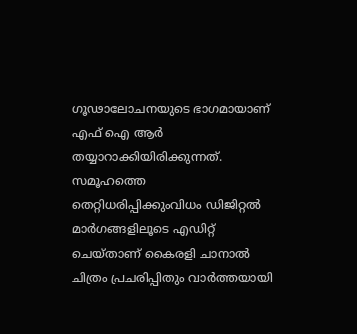ഗൂഢാലോചനയുടെ ഭാഗമായാണ് എഫ് ഐ ആര്‍ തയ്യാറാക്കിയിരിക്കുന്നത്. സമൂഹത്തെ തെറ്റിധരിപ്പിക്കുംവിധം ഡിജിറ്റല്‍ മാര്‍ഗങ്ങളിലൂടെ എഡിറ്റ് ചെയ്താണ് കൈരളി ചാനാല്‍ ചിത്രം പ്രചരിപ്പിതും വാര്‍ത്തയായി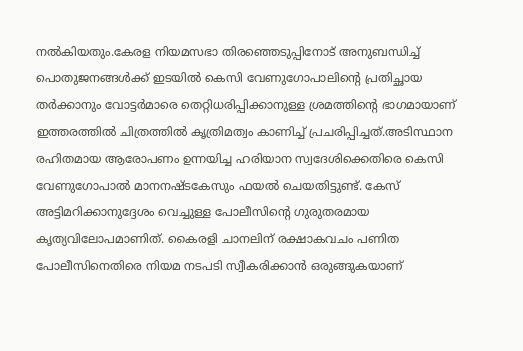നല്‍കിയതും.കേരള നിയമസഭാ തിരഞ്ഞെടുപ്പിനോട് അനുബന്ധിച്ച് പൊതുജനങ്ങള്‍ക്ക് ഇടയില്‍ കെസി വേണുഗോപാലിന്റെ പ്രതിച്ഛായ തര്‍ക്കാനും വോട്ടര്‍മാരെ തെറ്റിധരിപ്പിക്കാനുള്ള ശ്രമത്തിന്റെ ഭാഗമായാണ് ഇത്തരത്തില്‍ ചിത്രത്തില്‍ കൃത്രിമത്വം കാണിച്ച് പ്രചരിപ്പിച്ചത്.അടിസ്ഥാന രഹിതമായ ആരോപണം ഉന്നയിച്ച ഹരിയാന സ്വദേശിക്കെതിരെ കെസി വേണുഗോപാല്‍ മാനനഷ്ടകേസും ഫയല്‍ ചെയതിട്ടുണ്ട്. കേസ് അട്ടിമറിക്കാനുദ്ദേശം വെച്ചുള്ള പോലീസിന്റെ ഗുരുതരമായ കൃത്യവിലോപമാണിത്. കൈരളി ചാനലിന് രക്ഷാകവചം പണിത പോലീസിനെതിരെ നിയമ നടപടി സ്വീകരിക്കാന്‍ ഒരുങ്ങുകയാണ്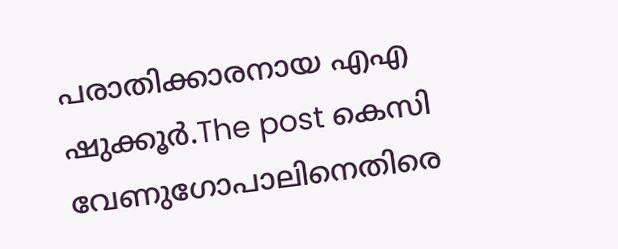പരാതിക്കാരനായ എഎ ഷുക്കൂര്‍.The post കെസി വേണുഗോപാലിനെതിരെ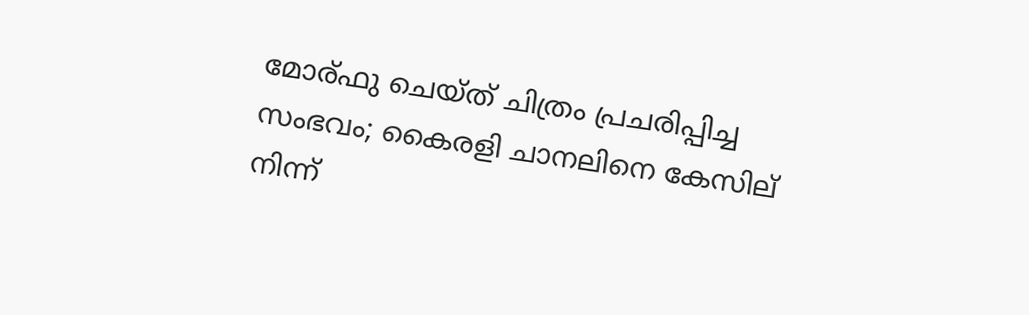മോര്ഫു ചെയ്ത് ചിത്രം പ്രചരിപ്പിച്ച സംഭവം; കൈരളി ചാനലിനെ കേസില് നിന്ന്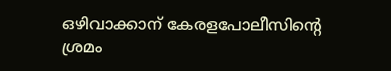ഒഴിവാക്കാന് കേരളപോലീസിന്റെ ശ്രമം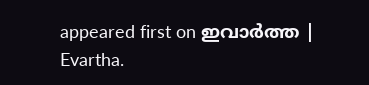appeared first on ഇവാർത്ത | Evartha.